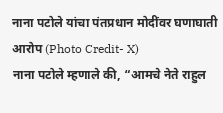नाना पटोले यांचा पंतप्रधान मोदींवर घणाघाती आरोप (Photo Credit- X)
नाना पटोले म्हणाले की, “आमचे नेते राहुल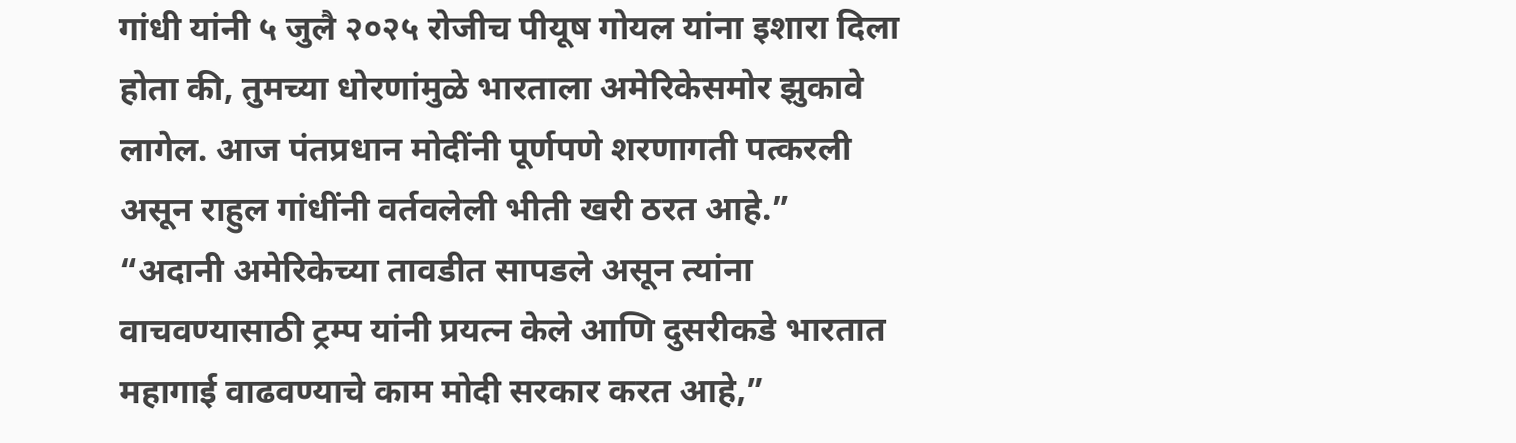गांधी यांनी ५ जुलै २०२५ रोजीच पीयूष गोयल यांना इशारा दिला होता की, तुमच्या धोरणांमुळे भारताला अमेरिकेसमोर झुकावे लागेल. आज पंतप्रधान मोदींनी पूर्णपणे शरणागती पत्करली असून राहुल गांधींनी वर्तवलेली भीती खरी ठरत आहे.”
“अदानी अमेरिकेच्या तावडीत सापडले असून त्यांना वाचवण्यासाठी ट्रम्प यांनी प्रयत्न केले आणि दुसरीकडे भारतात महागाई वाढवण्याचे काम मोदी सरकार करत आहे,”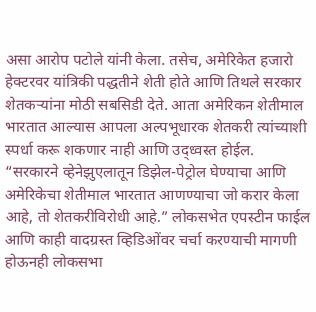असा आरोप पटोले यांनी केला. तसेच, अमेरिकेत हजारो हेक्टरवर यांत्रिकी पद्धतीने शेती होते आणि तिथले सरकार शेतकऱ्यांना मोठी सबसिडी देते. आता अमेरिकन शेतीमाल भारतात आल्यास आपला अल्पभूधारक शेतकरी त्यांच्याशी स्पर्धा करू शकणार नाही आणि उद्ध्वस्त होईल.
“सरकारने व्हेनेझुएलातून डिझेल-पेट्रोल घेण्याचा आणि अमेरिकेचा शेतीमाल भारतात आणण्याचा जो करार केला आहे, तो शेतकरीविरोधी आहे.” लोकसभेत एपस्टीन फाईल आणि काही वादग्रस्त व्हिडिओंवर चर्चा करण्याची मागणी होऊनही लोकसभा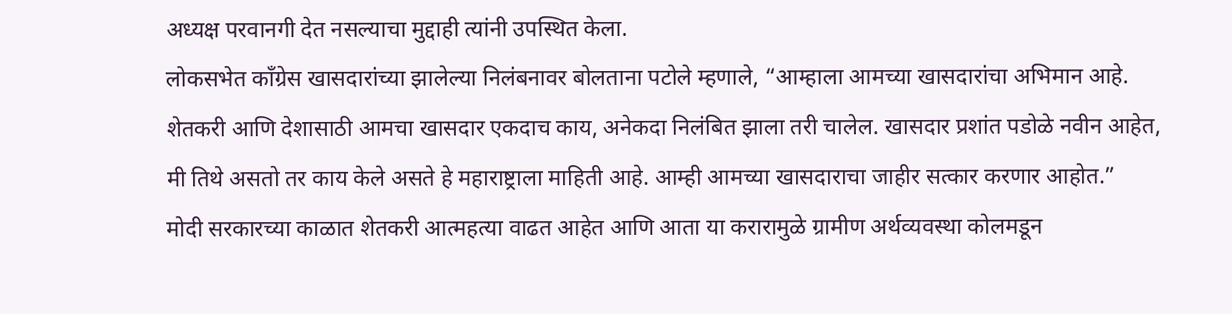अध्यक्ष परवानगी देत नसल्याचा मुद्दाही त्यांनी उपस्थित केला.
लोकसभेत काँग्रेस खासदारांच्या झालेल्या निलंबनावर बोलताना पटोले म्हणाले, “आम्हाला आमच्या खासदारांचा अभिमान आहे. शेतकरी आणि देशासाठी आमचा खासदार एकदाच काय, अनेकदा निलंबित झाला तरी चालेल. खासदार प्रशांत पडोळे नवीन आहेत, मी तिथे असतो तर काय केले असते हे महाराष्ट्राला माहिती आहे. आम्ही आमच्या खासदाराचा जाहीर सत्कार करणार आहोत.”
मोदी सरकारच्या काळात शेतकरी आत्महत्या वाढत आहेत आणि आता या करारामुळे ग्रामीण अर्थव्यवस्था कोलमडून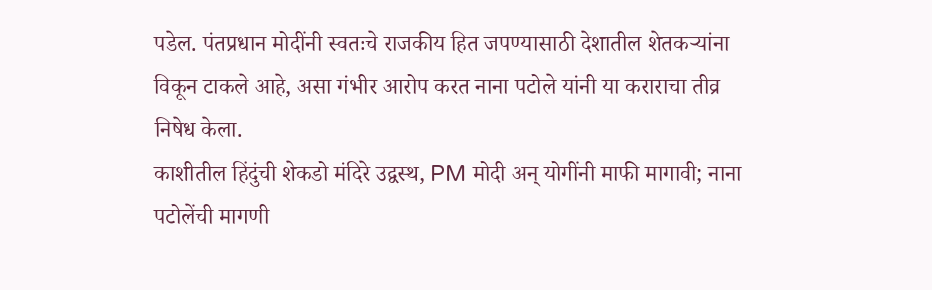पडेल. पंतप्रधान मोदींनी स्वतःचे राजकीय हित जपण्यासाठी देशातील शेतकऱ्यांना विकून टाकले आहे, असा गंभीर आरोप करत नाना पटोले यांनी या कराराचा तीव्र निषेध केला.
काशीतील हिंदुंची शेकडो मंदिरे उद्वस्थ, PM मोदी अन् योगींनी माफी मागावी; नाना पटोलेंची मागणी